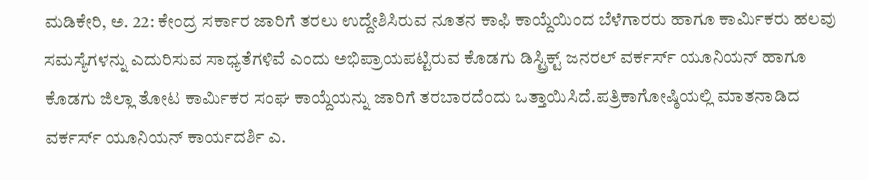ಮಡಿಕೇರಿ, ಅ. 22: ಕೇಂದ್ರ ಸರ್ಕಾರ ಜಾರಿಗೆ ತರಲು ಉದ್ದೇಶಿಸಿರುವ ನೂತನ ಕಾಫಿ ಕಾಯ್ದೆಯಿಂದ ಬೆಳೆಗಾರರು ಹಾಗೂ ಕಾರ್ಮಿಕರು ಹಲವು ಸಮಸ್ಯೆಗಳನ್ನು ಎದುರಿಸುವ ಸಾಧ್ಯತೆಗಳಿವೆ ಎಂದು ಅಭಿಪ್ರಾಯಪಟ್ಟಿರುವ ಕೊಡಗು ಡಿಸ್ಟ್ರಿಕ್ಟ್ ಜನರಲ್ ವರ್ಕರ್ಸ್ ಯೂನಿಯನ್ ಹಾಗೂ ಕೊಡಗು ಜಿಲ್ಲಾ ತೋಟ ಕಾರ್ಮಿಕರ ಸಂಘ ಕಾಯ್ದೆಯನ್ನು ಜಾರಿಗೆ ತರಬಾರದೆಂದು ಒತ್ತಾಯಿಸಿದೆ.ಪತ್ರಿಕಾಗೋಷ್ಠಿಯಲ್ಲಿ ಮಾತನಾಡಿದ ವರ್ಕರ್ಸ್ ಯೂನಿಯನ್ ಕಾರ್ಯದರ್ಶಿ ಎ.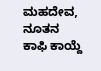ಮಹದೇವ, ನೂತನ ಕಾಫಿ ಕಾಯ್ದೆ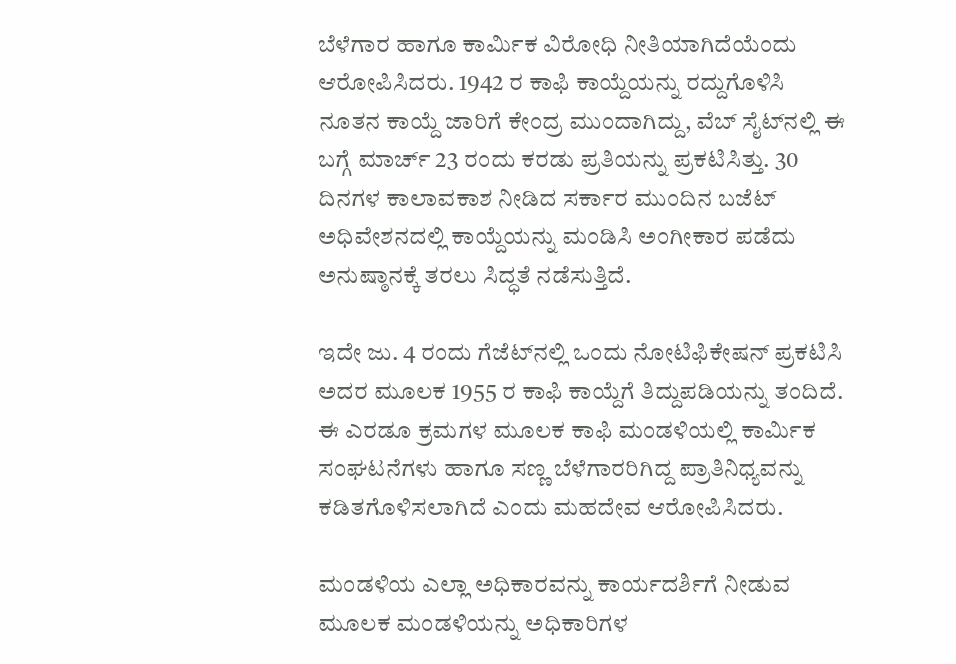ಬೆಳೆಗಾರ ಹಾಗೂ ಕಾರ್ಮಿಕ ವಿರೋಧಿ ನೀತಿಯಾಗಿದೆಯೆಂದು ಆರೋಪಿಸಿದರು. 1942 ರ ಕಾಫಿ ಕಾಯ್ದೆಯನ್ನು ರದ್ದುಗೊಳಿಸಿ ನೂತನ ಕಾಯ್ದೆ ಜಾರಿಗೆ ಕೇಂದ್ರ ಮುಂದಾಗಿದ್ದು, ವೆಬ್ ಸೈಟ್‍ನಲ್ಲಿ ಈ ಬಗ್ಗೆ ಮಾರ್ಚ್ 23 ರಂದು ಕರಡು ಪ್ರತಿಯನ್ನು ಪ್ರಕಟಿಸಿತ್ತು. 30 ದಿನಗಳ ಕಾಲಾವಕಾಶ ನೀಡಿದ ಸರ್ಕಾರ ಮುಂದಿನ ಬಜೆಟ್ ಅಧಿವೇಶನದಲ್ಲಿ ಕಾಯ್ದೆಯನ್ನು ಮಂಡಿಸಿ ಅಂಗೀಕಾರ ಪಡೆದು ಅನುಷ್ಠಾನಕ್ಕೆ ತರಲು ಸಿದ್ಧತೆ ನಡೆಸುತ್ತಿದೆ.

ಇದೇ ಜು. 4 ರಂದು ಗೆಜೆಟ್‍ನಲ್ಲಿ ಒಂದು ನೋಟಿಫಿಕೇಷನ್ ಪ್ರಕಟಿಸಿ ಅದರ ಮೂಲಕ 1955 ರ ಕಾಫಿ ಕಾಯ್ದೆಗೆ ತಿದ್ದುಪಡಿಯನ್ನು ತಂದಿದೆ. ಈ ಎರಡೂ ಕ್ರಮಗಳ ಮೂಲಕ ಕಾಫಿ ಮಂಡಳಿಯಲ್ಲಿ ಕಾರ್ಮಿಕ ಸಂಘಟನೆಗಳು ಹಾಗೂ ಸಣ್ಣ ಬೆಳೆಗಾರರಿಗಿದ್ದ ಪ್ರಾತಿನಿಧ್ಯವನ್ನು ಕಡಿತಗೊಳಿಸಲಾಗಿದೆ ಎಂದು ಮಹದೇವ ಆರೋಪಿಸಿದರು.

ಮಂಡಳಿಯ ಎಲ್ಲಾ ಅಧಿಕಾರವನ್ನು ಕಾರ್ಯದರ್ಶಿಗೆ ನೀಡುವ ಮೂಲಕ ಮಂಡಳಿಯನ್ನು ಅಧಿಕಾರಿಗಳ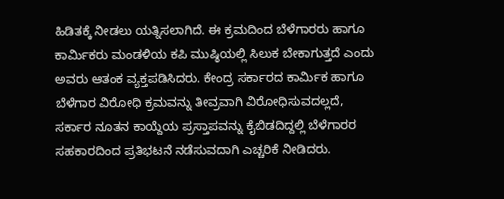ಹಿಡಿತಕ್ಕೆ ನೀಡಲು ಯತ್ನಿಸಲಾಗಿದೆ. ಈ ಕ್ರಮದಿಂದ ಬೆಳೆಗಾರರು ಹಾಗೂ ಕಾರ್ಮಿಕರು ಮಂಡಳಿಯ ಕಪಿ ಮುಷ್ಠಿಯಲ್ಲಿ ಸಿಲುಕ ಬೇಕಾಗುತ್ತದೆ ಎಂದು ಅವರು ಆತಂಕ ವ್ಯಕ್ತಪಡಿಸಿದರು. ಕೇಂದ್ರ ಸರ್ಕಾರದ ಕಾರ್ಮಿಕ ಹಾಗೂ ಬೆಳೆಗಾರ ವಿರೋಧಿ ಕ್ರಮವನ್ನು ತೀವ್ರವಾಗಿ ವಿರೋಧಿಸುವದಲ್ಲದೆ, ಸರ್ಕಾರ ನೂತನ ಕಾಯ್ದೆಯ ಪ್ರಸ್ತಾಪವನ್ನು ಕೈಬಿಡದಿದ್ದಲ್ಲಿ ಬೆಳೆಗಾರರ ಸಹಕಾರದಿಂದ ಪ್ರತಿಭಟನೆ ನಡೆಸುವದಾಗಿ ಎಚ್ಚರಿಕೆ ನೀಡಿದರು.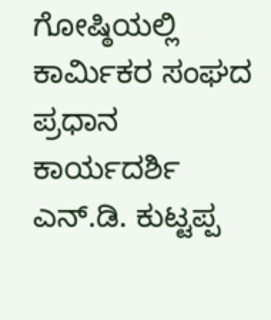ಗೋಷ್ಠಿಯಲ್ಲಿ ಕಾರ್ಮಿಕರ ಸಂಘದ ಪ್ರಧಾನ ಕಾರ್ಯದರ್ಶಿ ಎನ್.ಡಿ. ಕುಟ್ಟಪ್ಪ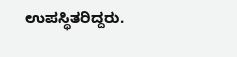ಉಪಸ್ಥಿತರಿದ್ದರು.